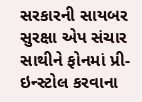સરકારની સાયબર સુરક્ષા એપ સંચાર સાથીને ફોનમાં પ્રી-ઇન્સ્ટોલ કરવાના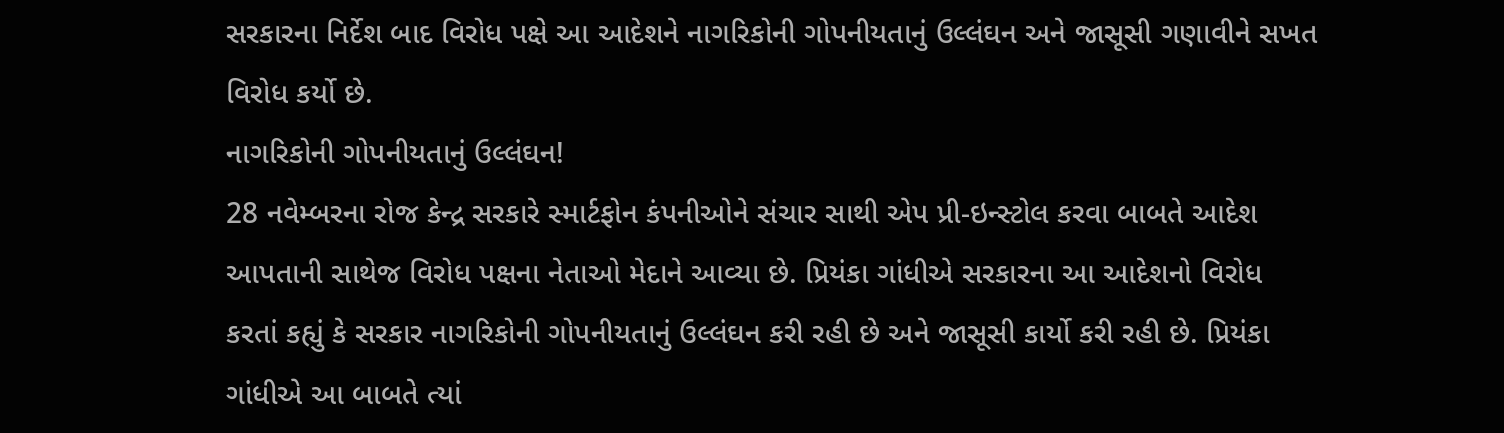સરકારના નિર્દેશ બાદ વિરોધ પક્ષે આ આદેશને નાગરિકોની ગોપનીયતાનું ઉલ્લંઘન અને જાસૂસી ગણાવીને સખત વિરોધ કર્યો છે.
નાગરિકોની ગોપનીયતાનું ઉલ્લંઘન!
28 નવેમ્બરના રોજ કેન્દ્ર સરકારે સ્માર્ટફોન કંપનીઓને સંચાર સાથી એપ પ્રી-ઇન્સ્ટોલ કરવા બાબતે આદેશ આપતાની સાથેજ વિરોધ પક્ષના નેતાઓ મેદાને આવ્યા છે. પ્રિયંકા ગાંધીએ સરકારના આ આદેશનો વિરોધ કરતાં કહ્યું કે સરકાર નાગરિકોની ગોપનીયતાનું ઉલ્લંઘન કરી રહી છે અને જાસૂસી કાર્યો કરી રહી છે. પ્રિયંકા ગાંધીએ આ બાબતે ત્યાં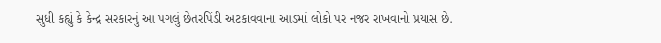સુધી કહ્યું કે કેન્દ્ર સરકારનું આ પગલું છેતરપિંડી અટકાવવાના આડમાં લોકો પર નજર રાખવાનો પ્રયાસ છે.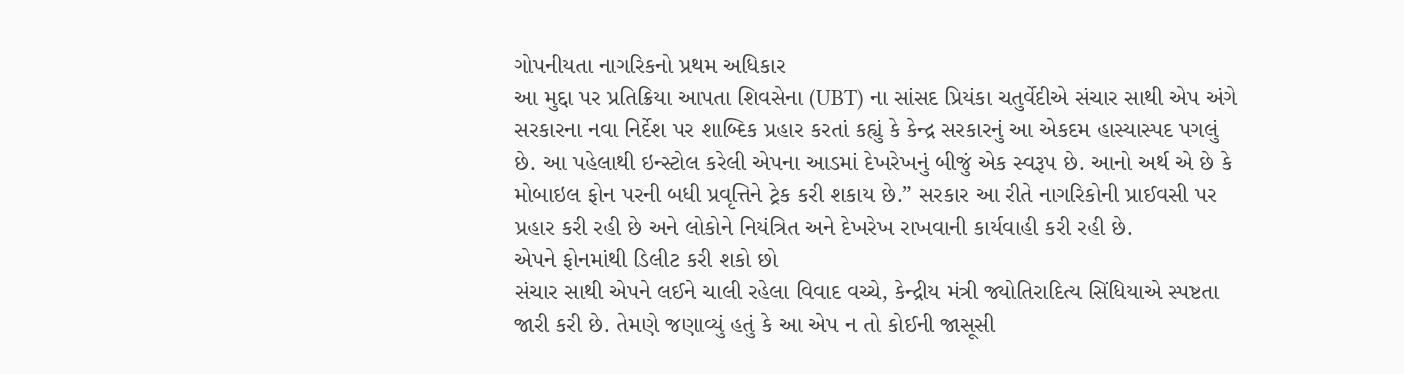ગોપનીયતા નાગરિકનો પ્રથમ અધિકાર
આ મુદ્દા પર પ્રતિક્રિયા આપતા શિવસેના (UBT) ના સાંસદ પ્રિયંકા ચતુર્વેદીએ સંચાર સાથી એપ અંગે સરકારના નવા નિર્દેશ પર શાબ્દિક પ્રહાર કરતાં કહ્યું કે કેન્દ્ર સરકારનું આ એકદમ હાસ્યાસ્પદ પગલું છે. આ પહેલાથી ઇન્સ્ટોલ કરેલી એપના આડમાં દેખરેખનું બીજું એક સ્વરૂપ છે. આનો અર્થ એ છે કે મોબાઇલ ફોન પરની બધી પ્રવૃત્તિને ટ્રેક કરી શકાય છે.” સરકાર આ રીતે નાગરિકોની પ્રાઈવસી પર પ્રહાર કરી રહી છે અને લોકોને નિયંત્રિત અને દેખરેખ રાખવાની કાર્યવાહી કરી રહી છે.
એપને ફોનમાંથી ડિલીટ કરી શકો છો
સંચાર સાથી એપને લઈને ચાલી રહેલા વિવાદ વચ્ચે, કેન્દ્રીય મંત્રી જ્યોતિરાદિત્ય સિંધિયાએ સ્પષ્ટતા જારી કરી છે. તેમણે જણાવ્યું હતું કે આ એપ ન તો કોઈની જાસૂસી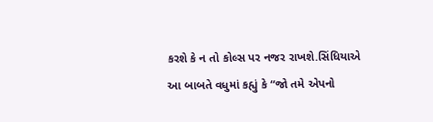કરશે કે ન તો કોલ્સ પર નજર રાખશે.સિંધિયાએ આ બાબતે વધુમાં કહ્યું કે “જો તમે એપનો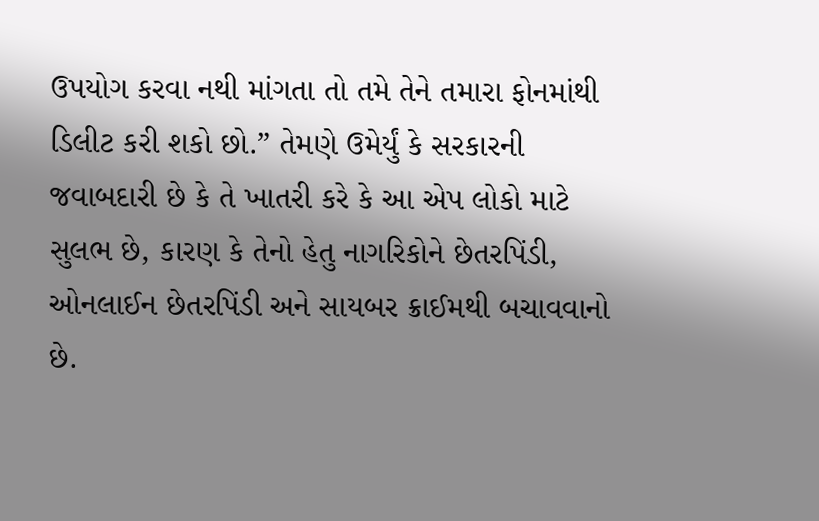ઉપયોગ કરવા નથી માંગતા તો તમે તેને તમારા ફોનમાંથી ડિલીટ કરી શકો છો.” તેમણે ઉમેર્યું કે સરકારની જવાબદારી છે કે તે ખાતરી કરે કે આ એપ લોકો માટે સુલભ છે, કારણ કે તેનો હેતુ નાગરિકોને છેતરપિંડી, ઓનલાઈન છેતરપિંડી અને સાયબર ક્રાઈમથી બચાવવાનો છે.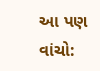આ પણ વાંચો: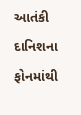આતંકી દાનિશના ફોનમાંથી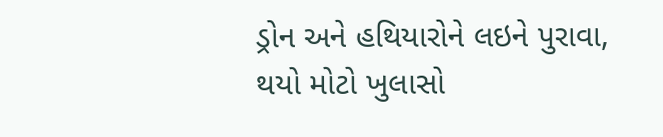ડ્રોન અને હથિયારોને લઇને પુરાવા, થયો મોટો ખુલાસો